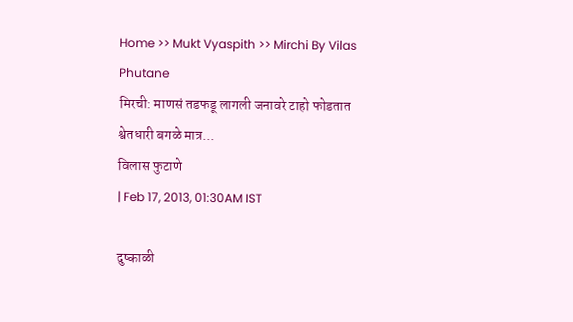Home >> Mukt Vyaspith >> Mirchi By Vilas Phutane
मिरची: माणसं तडफडू लागली जनावरे टाहो फोडतात श्वेतधारी बगळे मात्र...
विलास फुटाणे
| Feb 17, 2013, 01:30AM IST

दुष्काळी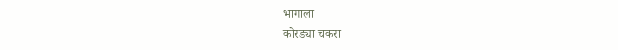भागाला
कोरड्या चकरा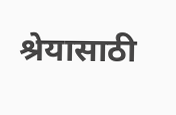श्रेयासाठी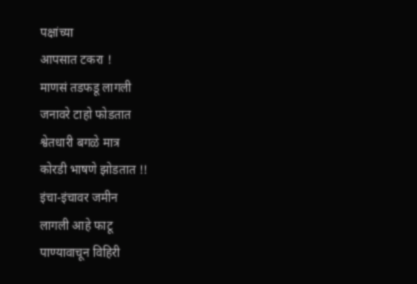पक्षांच्या
आपसात टकरा !
माणसं तडफडू लागली
जनावरे टाहो फोडतात
श्वेतधारी बगळे मात्र
कोरडी भाषणे झोडतात !!
इंचा-इंचावर जमीन
लागली आहे फाटू
पाण्यावाचून विहिरी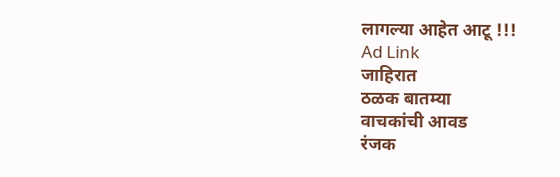लागल्या आहेत आटू !!!
Ad Link
जाहिरात
ठळक बातम्या
वाचकांची आवड
रंजक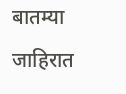बातम्या
जाहिरात